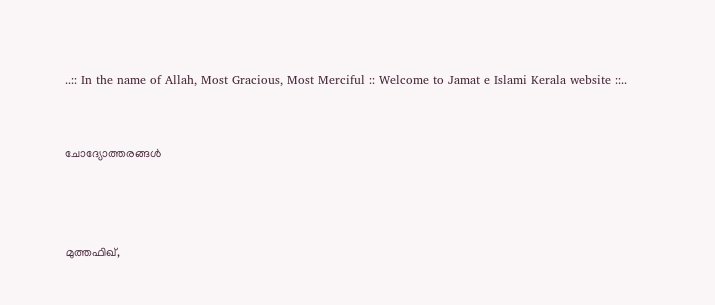..:: In the name of Allah, Most Gracious, Most Merciful :: Welcome to Jamat e Islami Kerala website ::..


ചോദ്യോത്തരങ്ങള്‍



മുത്തഫിഖ്,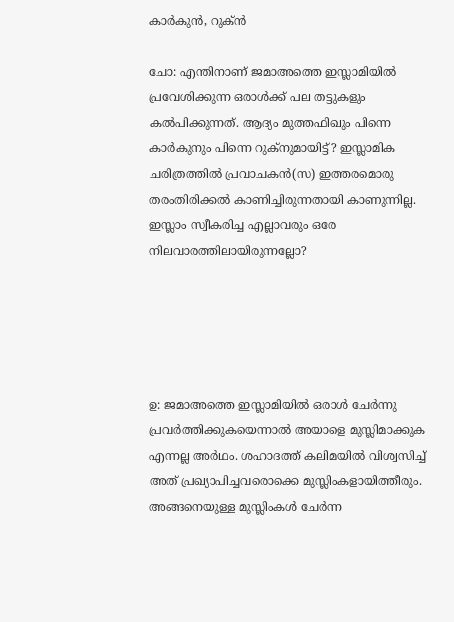കാര്‍കുന്‍, റുക്ന്‍

ചോ: എന്തിനാണ് ജമാഅത്തെ ഇസ്ലാമിയില്‍ പ്രവേശിക്കുന്ന ഒരാള്‍ക്ക് പല തട്ടുകളും കല്‍പിക്കുന്നത്. ആദ്യം മുത്തഫിഖും പിന്നെ കാര്‍കുനും പിന്നെ റുക്നുമായിട്ട്? ഇസ്ലാമിക ചരിത്രത്തില്‍ പ്രവാചകന്‍(സ) ഇത്തരമൊരു തരംതിരിക്കല്‍ കാണിച്ചിരുന്നതായി കാണുന്നില്ല. ഇസ്ലാം സ്വീകരിച്ച എല്ലാവരും ഒരേ നിലവാരത്തിലായിരുന്നല്ലോ?





ഉ: ജമാഅത്തെ ഇസ്ലാമിയില്‍ ഒരാള്‍ ചേര്‍ന്നു പ്രവര്‍ത്തിക്കുകയെന്നാല്‍ അയാളെ മുസ്ലിമാക്കുക എന്നല്ല അര്‍ഥം. ശഹാദത്ത് കലിമയില്‍ വിശ്വസിച്ച് അത് പ്രഖ്യാപിച്ചവരൊക്കെ മുസ്ലിംകളായിത്തീരും. അങ്ങനെയുള്ള മുസ്ലിംകള്‍ ചേര്‍ന്ന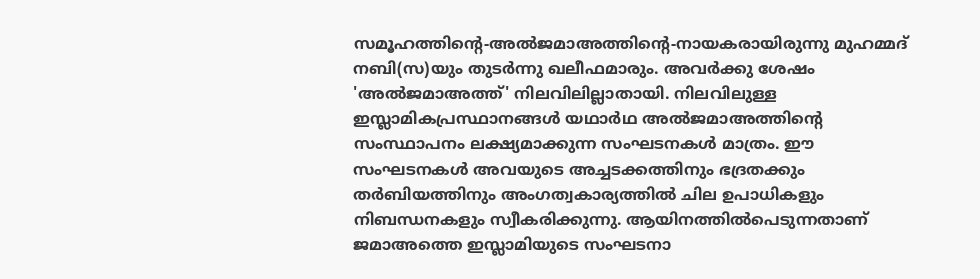സമൂഹത്തിന്റെ-അല്‍ജമാഅത്തിന്റെ-നായകരായിരുന്നു മുഹമ്മദ് നബി(സ)യും തുടര്‍ന്നു ഖലീഫമാരും. അവര്‍ക്കു ശേഷം 'അല്‍ജമാഅത്ത്' നിലവിലില്ലാതായി. നിലവിലുള്ള ഇസ്ലാമികപ്രസ്ഥാനങ്ങള്‍ യഥാര്‍ഥ അല്‍ജമാഅത്തിന്റെ സംസ്ഥാപനം ലക്ഷ്യമാക്കുന്ന സംഘടനകള്‍ മാത്രം. ഈ സംഘടനകള്‍ അവയുടെ അച്ചടക്കത്തിനും ഭദ്രതക്കും തര്‍ബിയത്തിനും അംഗത്വകാര്യത്തില്‍ ചില ഉപാധികളും നിബന്ധനകളും സ്വീകരിക്കുന്നു. ആയിനത്തില്‍പെടുന്നതാണ് ജമാഅത്തെ ഇസ്ലാമിയുടെ സംഘടനാ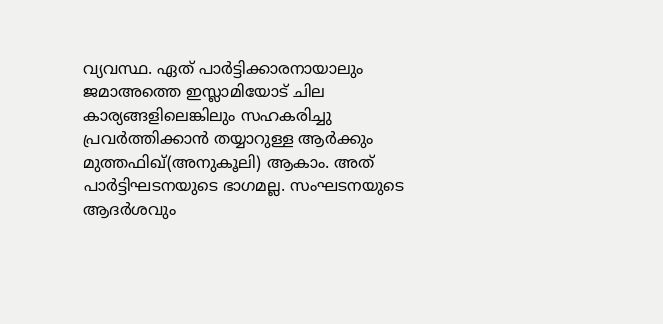വ്യവസ്ഥ. ഏത് പാര്‍ട്ടിക്കാരനായാലും ജമാഅത്തെ ഇസ്ലാമിയോട് ചില കാര്യങ്ങളിലെങ്കിലും സഹകരിച്ചു പ്രവര്‍ത്തിക്കാന്‍ തയ്യാറുള്ള ആര്‍ക്കും മുത്തഫിഖ്(അനുകൂലി) ആകാം. അത് പാര്‍ട്ടിഘടനയുടെ ഭാഗമല്ല. സംഘടനയുടെ ആദര്‍ശവും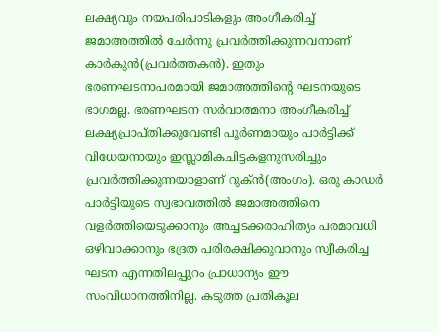ലക്ഷ്യവും നയപരിപാടികളും അംഗീകരിച്ച് ജമാഅത്തില്‍ ചേര്‍ന്നു പ്രവര്‍ത്തിക്കുന്നവനാണ് കാര്‍കുന്‍(പ്രവര്‍ത്തകന്‍). ഇതും ഭരണഘടനാപരമായി ജമാഅത്തിന്റെ ഘടനയുടെ ഭാഗമല്ല. ഭരണഘടന സര്‍വാത്മനാ അംഗീകരിച്ച് ലക്ഷ്യപ്രാപ്തിക്കുവേണ്ടി പൂര്‍ണമായും പാര്‍ട്ടിക്ക് വിധേയനായും ഇസ്ലാമികചിട്ടകളനുസരിച്ചും പ്രവര്‍ത്തിക്കുന്നയാളാണ് റുക്ന്‍(അംഗം). ഒരു കാഡര്‍ പാര്‍ട്ടിയുടെ സ്വഭാവത്തില്‍ ജമാഅത്തിനെ വളര്‍ത്തിയെടുക്കാനും അച്ചടക്കരാഹിത്യം പരമാവധി ഒഴിവാക്കാനും ഭദ്രത പരിരക്ഷിക്കുവാനും സ്വീകരിച്ച ഘടന എന്നതിലപ്പുറം പ്രാധാന്യം ഈ സംവിധാനത്തിനില്ല. കടുത്ത പ്രതികൂല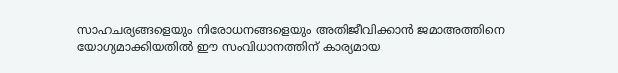സാഹചര്യങ്ങളെയും നിരോധനങ്ങളെയും അതിജീവിക്കാന്‍ ജമാഅത്തിനെ യോഗ്യമാക്കിയതില്‍ ഈ സംവിധാനത്തിന് കാര്യമായ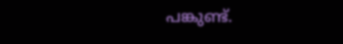പങ്കുണ്ട്.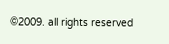©2009. all rights reserved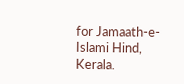for Jamaath-e-Islami Hind, Kerala.